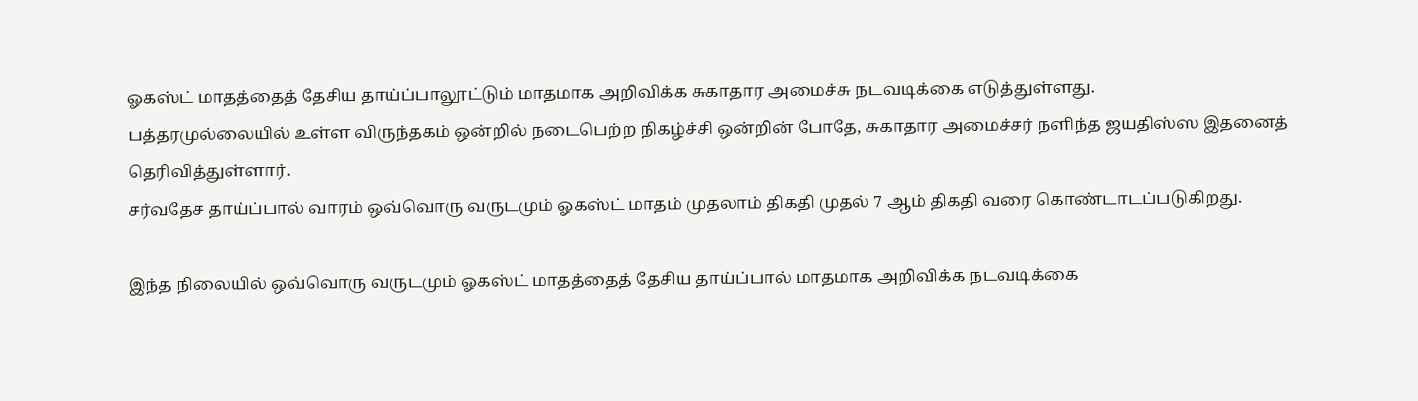ஓகஸ்ட் மாதத்தைத் தேசிய தாய்ப்பாலூட்டும் மாதமாக அறிவிக்க சுகாதார அமைச்சு நடவடிக்கை எடுத்துள்ளது.
பத்தரமுல்லையில் உள்ள விருந்தகம் ஒன்றில் நடைபெற்ற நிகழ்ச்சி ஒன்றின் போதே, சுகாதார அமைச்சர் நளிந்த ஜயதிஸ்ஸ இதனைத் தெரிவித்துள்ளார்.
சர்வதேச தாய்ப்பால் வாரம் ஒவ்வொரு வருடமும் ஓகஸ்ட் மாதம் முதலாம் திகதி முதல் 7 ஆம் திகதி வரை கொண்டாடப்படுகிறது.

இந்த நிலையில் ஒவ்வொரு வருடமும் ஓகஸ்ட் மாதத்தைத் தேசிய தாய்ப்பால் மாதமாக அறிவிக்க நடவடிக்கை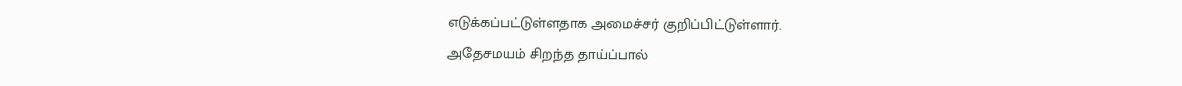எடுக்கப்பட்டுள்ளதாக அமைச்சர் குறிப்பிட்டுள்ளார்.
அதேசமயம் சிறந்த தாய்ப்பால்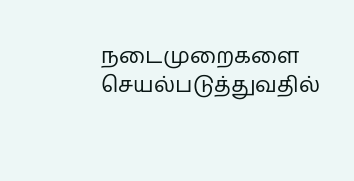நடைமுறைகளை செயல்படுத்துவதில்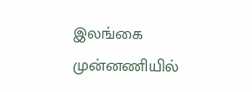இலங்கை முன்னணியில்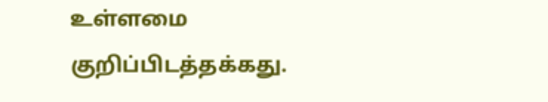உள்ளமை குறிப்பிடத்தக்கது.